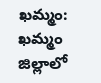ఖమ్మం: ఖమ్మం జిల్లాలో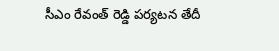సీఎం రేవంత్ రెడ్డి పర్యటన తేదీ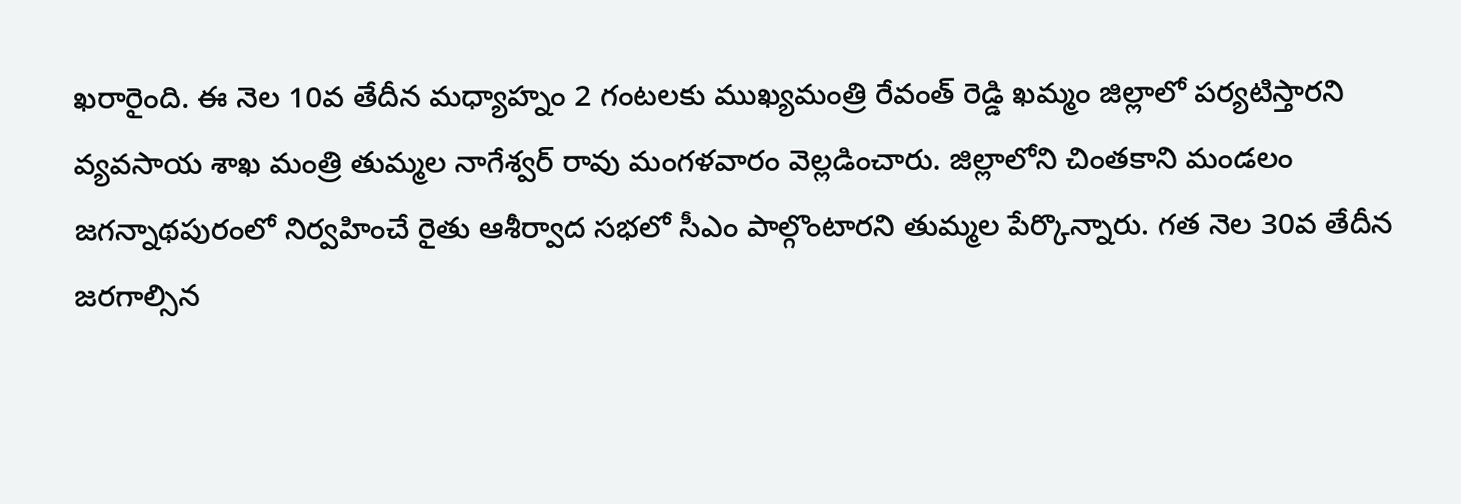ఖరారైంది. ఈ నెల 10వ తేదీన మధ్యాహ్నం 2 గంటలకు ముఖ్యమంత్రి రేవంత్ రెడ్డి ఖమ్మం జిల్లాలో పర్యటిస్తారని వ్యవసాయ శాఖ మంత్రి తుమ్మల నాగేశ్వర్ రావు మంగళవారం వెల్లడించారు. జిల్లాలోని చింతకాని మండలం జగన్నాథపురంలో నిర్వహించే రైతు ఆశీర్వాద సభలో సీఎం పాల్గొంటారని తుమ్మల పేర్కొన్నారు. గత నెల 30వ తేదీన జరగాల్సిన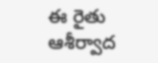ఈ రైతు ఆశీర్వాద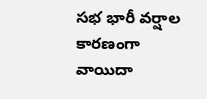సభ భారీ వర్షాల కారణంగా వాయిదా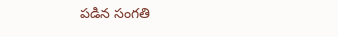పడిన సంగతి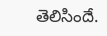తెలిసిందే.